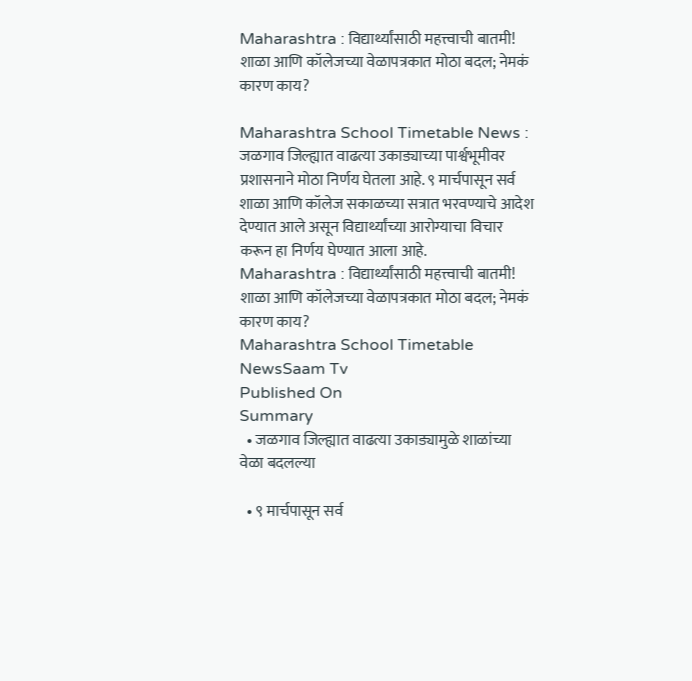Maharashtra : विद्यार्थ्यांसाठी महत्त्वाची बातमी! शाळा आणि कॉलेजच्या वेळापत्रकात मोठा बदल; नेमकं कारण काय?

Maharashtra School Timetable News : जळगाव जिल्ह्यात वाढत्या उकाड्याच्या पार्श्वभूमीवर प्रशासनाने मोठा निर्णय घेतला आहे. ९ मार्चपासून सर्व शाळा आणि कॉलेज सकाळच्या सत्रात भरवण्याचे आदेश देण्यात आले असून विद्यार्थ्यांच्या आरोग्याचा विचार करून हा निर्णय घेण्यात आला आहे.
Maharashtra : विद्यार्थ्यांसाठी महत्त्वाची बातमी! शाळा आणि कॉलेजच्या वेळापत्रकात मोठा बदल; नेमकं कारण काय?
Maharashtra School Timetable NewsSaam Tv
Published On
Summary
  • जळगाव जिल्ह्यात वाढत्या उकाड्यामुळे शाळांच्या वेळा बदलल्या

  • ९ मार्चपासून सर्व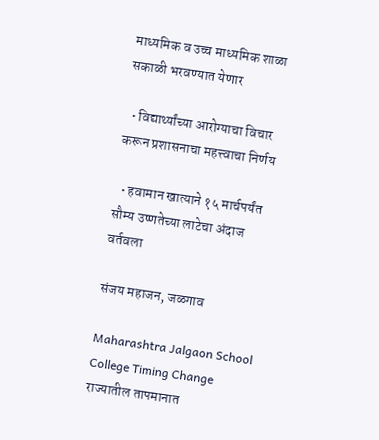माध्यमिक व उच्च माध्यमिक शाळा सकाळी भरवण्यात येणार

  • विद्यार्थ्यांच्या आरोग्याचा विचार करून प्रशासनाचा महत्त्वाचा निर्णय

  • हवामान खात्याने १५ मार्चपर्यंत सौम्य उष्णतेच्या लाटेचा अंदाज वर्तवला

संजय महाजन, जळगाव

Maharashtra Jalgaon School College Timing Change राज्यातील तापमानात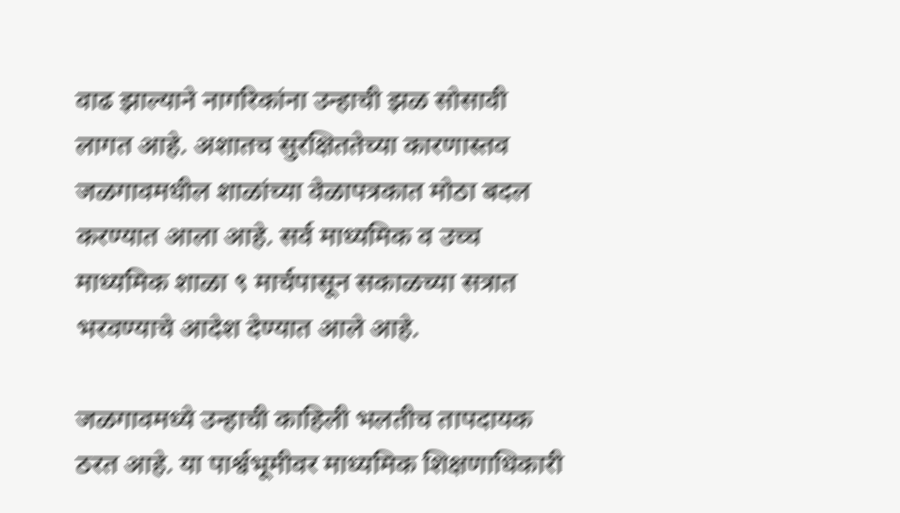वाढ झाल्याने नागरिकांना उन्हाची झळ सोसावी लागत आहे. अशातच सुरक्षिततेच्या कारणास्तव जळगावमधील शाळांच्या वेळापत्रकात मोठा बदल करण्यात आला आहे. सर्व माध्यमिक व उच्च माध्यमिक शाळा ९ मार्चपासून सकाळच्या सत्रात भरवण्याचे आदेश देण्यात आले आहे.

जळगावमध्ये उन्हाची काहिली भलतीच तापदायक ठरत आहे. या पार्श्वभूमीवर माध्यमिक शिक्षणाधिकारी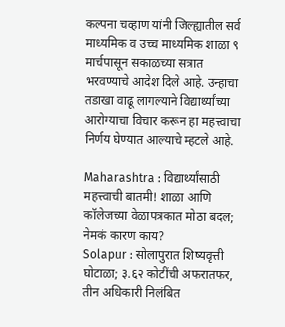कल्पना चव्हाण यांनी जिल्ह्यातील सर्व माध्यमिक व उच्च माध्यमिक शाळा ९ मार्चपासून सकाळच्या सत्रात भरवण्याचे आदेश दिले आहे. उन्हाचा तडाखा वाढू लागल्याने विद्यार्थ्यांच्या आरोग्याचा विचार करून हा महत्त्वाचा निर्णय घेण्यात आल्याचे म्हटले आहे.

Maharashtra : विद्यार्थ्यांसाठी महत्त्वाची बातमी! शाळा आणि कॉलेजच्या वेळापत्रकात मोठा बदल; नेमकं कारण काय?
Solapur : सोलापुरात शिष्यवृत्ती घोटाळा; ३.६२ कोटींची अफरातफर, तीन अधिकारी निलंबित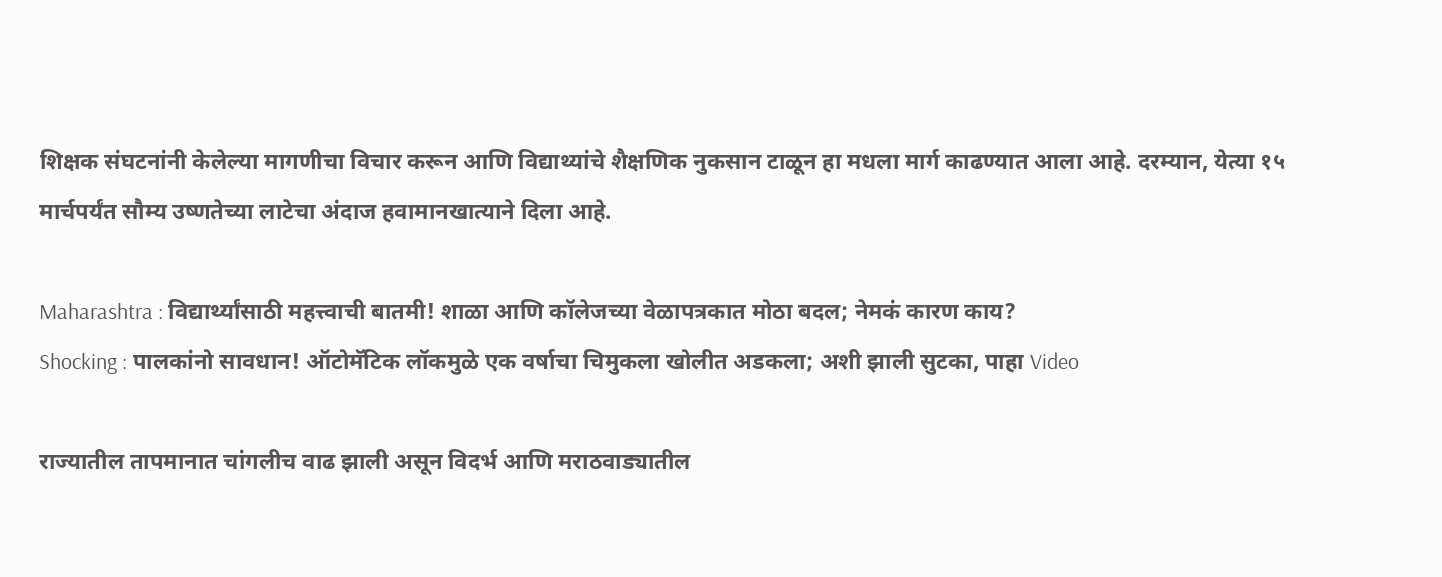शिक्षक संघटनांनी केलेल्या मागणीचा विचार करून आणि विद्याथ्यांचे शैक्षणिक नुकसान टाळून हा मधला मार्ग काढण्यात आला आहे. दरम्यान, येत्या १५ मार्चपर्यंत सौम्य उष्णतेच्या लाटेचा अंदाज हवामानखात्याने दिला आहे.

Maharashtra : विद्यार्थ्यांसाठी महत्त्वाची बातमी! शाळा आणि कॉलेजच्या वेळापत्रकात मोठा बदल; नेमकं कारण काय?
Shocking : पालकांनो सावधान! ऑटोमॅटिक लॉकमुळे एक वर्षाचा चिमुकला खोलीत अडकला; अशी झाली सुटका, पाहा Video

राज्यातील तापमानात चांगलीच वाढ झाली असून विदर्भ आणि मराठवाड्यातील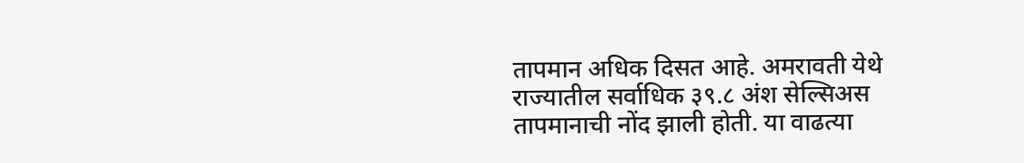तापमान अधिक दिसत आहे. अमरावती येथे राज्यातील सर्वाधिक ३९.८ अंश सेल्सिअस तापमानाची नोंद झाली होती. या वाढत्या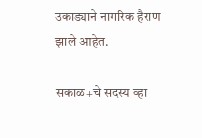उकाड्याने नागरिक हैराण झाले आहेत.

सकाळ+चे सदस्य व्हा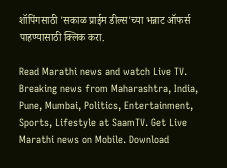शॉपिंगसाठी 'सकाळ प्राईम डील्स'च्या भन्नाट ऑफर्स पाहण्यासाठी क्लिक करा.

Read Marathi news and watch Live TV. Breaking news from Maharashtra, India, Pune, Mumbai, Politics, Entertainment, Sports, Lifestyle at SaamTV. Get Live Marathi news on Mobile. Download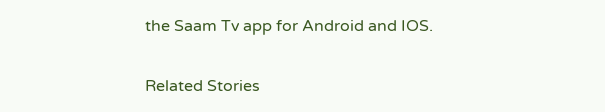the Saam Tv app for Android and IOS.

Related Stories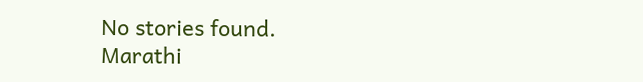No stories found.
Marathi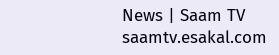News | Saam TV
saamtv.esakal.com